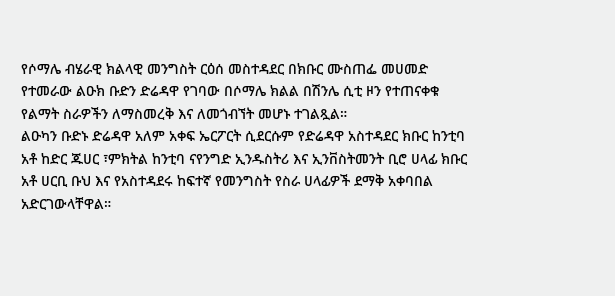የሶማሌ ብሄራዊ ክልላዊ መንግስት ርዕሰ መስተዳደር በክቡር ሙስጠፌ መሀመድ የተመራው ልዑክ ቡድን ድሬዳዋ የገባው በሶማሌ ክልል በሽንሌ ሲቲ ዞን የተጠናቀቁ የልማት ስራዎችን ለማስመረቅ እና ለመጎብኘት መሆኑ ተገልጿል።
ልዑካን ቡድኑ ድሬዳዋ አለም አቀፍ ኤርፖርት ሲደርሱም የድሬዳዋ አስተዳደር ክቡር ከንቲባ አቶ ከድር ጁሀር ፣ምክትል ከንቲባ ናየንግድ ኢንዱስትሪ እና ኢንቨስትመንት ቢሮ ሀላፊ ክቡር አቶ ሀርቢ ቡህ እና የአስተዳደሩ ከፍተኛ የመንግስት የስራ ሀላፊዎች ደማቅ አቀባበል አድርገውላቸዋል።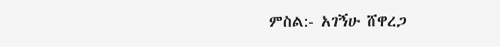ምስል:- አገኝሁ ሸዋረጋ